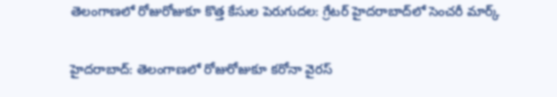తెలంగాణలో రోజురోజుకూ కొత్త కేసుల పెరుగుదల: గ్రేటర్ హైదరాబాద్‌లో సెంచరీ మార్క్

హైదరాబాద్: తెలంగాణలో రోజురోజుకూ కరోనా వైరస్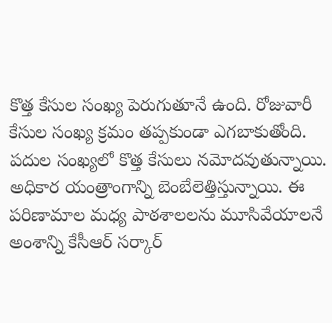కొత్త కేసుల సంఖ్య పెరుగుతూనే ఉంది. రోజువారీ కేసుల సంఖ్య క్రమం తప్పకుండా ఎగబాకుతోంది. పదుల సంఖ్యలో కొత్త కేసులు నమోదవుతున్నాయి. అధికార యంత్రాంగాన్ని బెంబేలెత్తిస్తున్నాయి. ఈ పరిణామాల మధ్య పాఠశాలలను మూసివేయాలనే అంశాన్ని కేసీఆర్ సర్కార్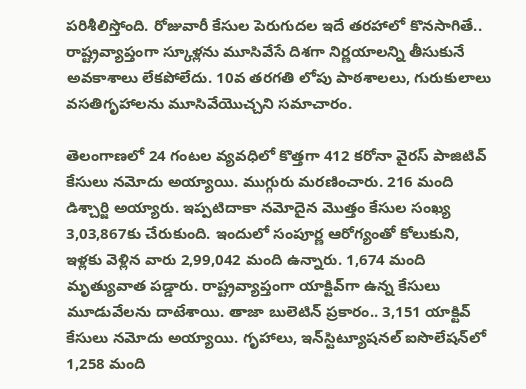పరిశీలిస్తోంది. రోజువారీ కేసుల పెరుగుదల ఇదే తరహాలో కొనసాగితే.. రాష్ట్రవ్యాప్తంగా స్కూళ్లను మూసివేసే దిశగా నిర్ణయాలన్ని తీసుకునే అవకాశాలు లేకపోలేదు. 10వ తరగతి లోపు పాఠశాలలు, గురుకులాలు వసతిగృహాలను మూసివేయొచ్చని సమాచారం.

తెలంగాణలో 24 గంటల వ్యవధిలో కొత్తగా 412 కరోనా వైరస్ పాజిటివ్ కేసులు నమోదు అయ్యాయి. ముగ్గురు మరణించారు. 216 మంది డిశ్చార్జి అయ్యారు. ఇప్పటిదాకా నమోదైన మొత్తం కేసుల సంఖ్య 3,03,867కు చేరుకుంది. ఇందులో సంపూర్ణ ఆరోగ్యంతో కోలుకుని, ఇళ్లకు వెళ్లిన వారు 2,99,042 మంది ఉన్నారు. 1,674 మంది మృత్యువాత పడ్డారు. రాష్ట్రవ్యాప్తంగా యాక్టివ్‌గా ఉన్న కేసులు మూడువేలను దాటేశాయి. తాజా బులెటిన్ ప్రకారం.. 3,151 యాక్టివ్ కేసులు నమోదు అయ్యాయి. గృహాలు, ఇన్‌స్టిట్యూషనల్ ఐసొలేషన్‌లో 1,258 మంది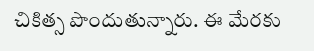చికిత్స పొందుతున్నారు. ఈ మేరకు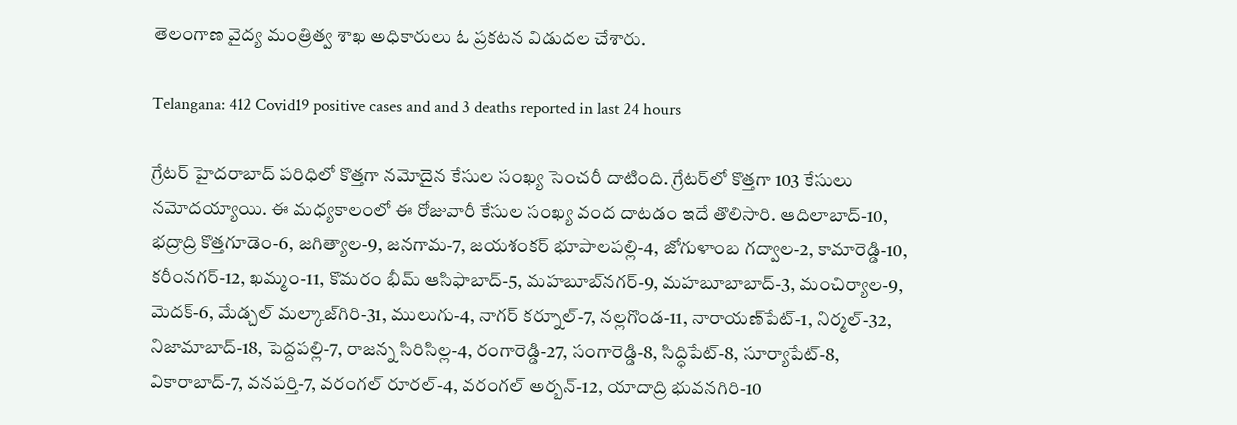తెలంగాణ వైద్య మంత్రిత్వ శాఖ అధికారులు ఓ ప్రకటన విడుదల చేశారు.

Telangana: 412 Covid19 positive cases and and 3 deaths reported in last 24 hours

గ్రేటర్ హైదరాబాద్ పరిధిలో కొత్తగా నమోదైన కేసుల సంఖ్య సెంచరీ దాటింది. గ్రేటర్‌లో కొత్తగా 103 కేసులు నమోదయ్యాయి. ఈ మధ్యకాలంలో ఈ రోజువారీ కేసుల సంఖ్య వంద దాటడం ఇదే తొలిసారి. ఆదిలాబాద్-10, భద్రాద్రి కొత్తగూడెం-6, జగిత్యాల-9, జనగామ-7, జయశంకర్ భూపాలపల్లి-4, జోగుళాంబ గద్వాల-2, కామారెడ్డి-10, కరీంనగర్-12, ఖమ్మం-11, కొమరం భీమ్ ఆసిఫాబాద్-5, మహబూబ్‌నగర్-9, మహబూబాబాద్-3, మంచిర్యాల-9, మెదక్-6, మేడ్చల్ మల్కాజ్‌గిరి-31, ములుగు-4, నాగర్ కర్నూల్-7, నల్లగొండ-11, నారాయణ్‌పేట్-1, నిర్మల్-32, నిజామాబాద్-18, పెద్దపల్లి-7, రాజన్న సిరిసిల్ల-4, రంగారెడ్డి-27, సంగారెడ్డి-8, సిద్ధిపేట్-8, సూర్యాపేట్-8, వికారాబాద్-7, వనపర్తి-7, వరంగల్ రూరల్-4, వరంగల్ అర్బన్-12, యాదాద్రి భువనగిరి-10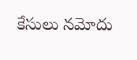కేసులు నమోదు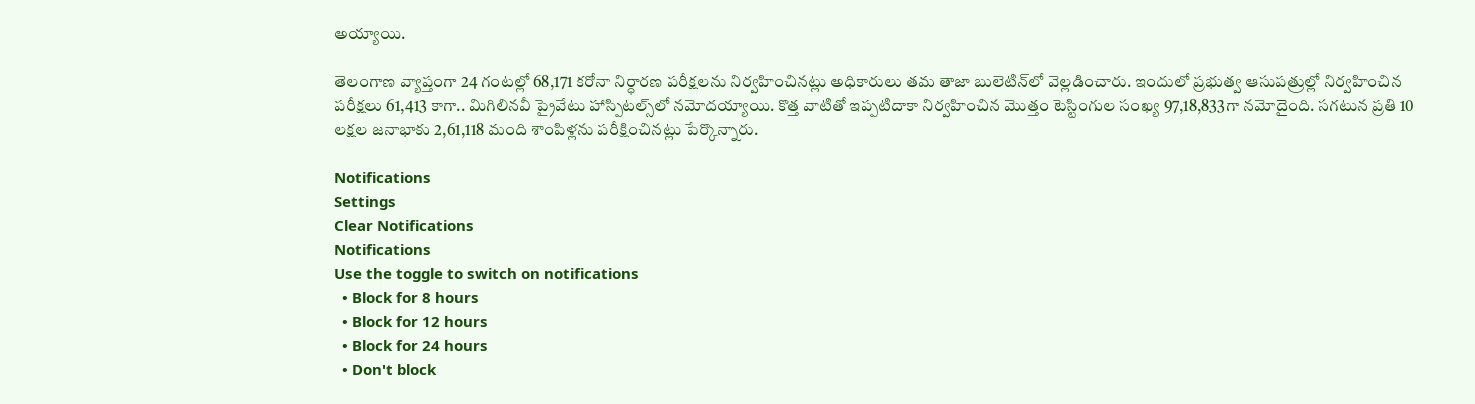అయ్యాయి.

తెలంగాణ వ్యాప్తంగా 24 గంటల్లో 68,171 కరోనా నిర్ధారణ పరీక్షలను నిర్వహించినట్లు అధికారులు తమ తాజా బులెటిన్‌లో వెల్లడించారు. ఇందులో ప్రభుత్వ ఆసుపత్రుల్లో నిర్వహించిన పరీక్షలు 61,413 కాగా.. మిగిలినవీ ప్రైవేటు హాస్పిటల్స్‌లో నమోదయ్యాయి. కొత్త వాటితో ఇప్పటిదాకా నిర్వహించిన మొత్తం టెస్టింగుల సంఖ్య 97,18,833గా నమోదైంది. సగటున ప్రతి 10 లక్షల జనాభాకు 2,61,118 మంది శాంపిళ్లను పరీక్షించినట్లు పేర్కొన్నారు.

Notifications
Settings
Clear Notifications
Notifications
Use the toggle to switch on notifications
  • Block for 8 hours
  • Block for 12 hours
  • Block for 24 hours
  • Don't block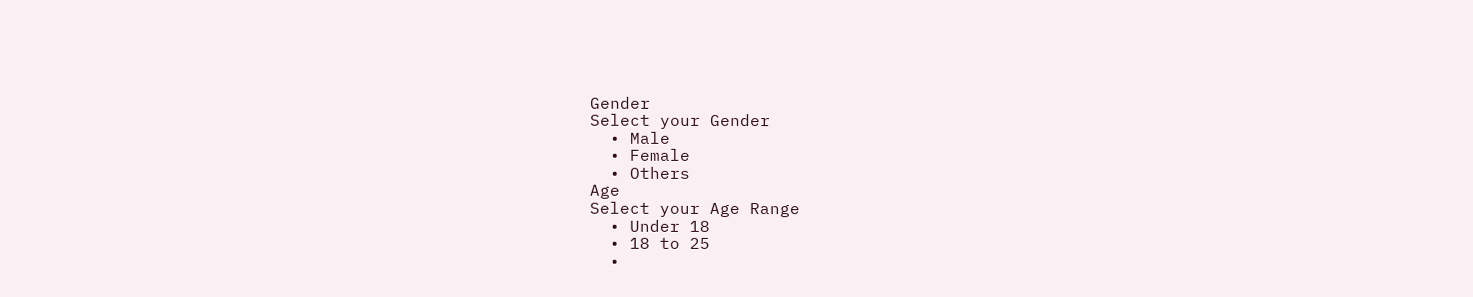Gender
Select your Gender
  • Male
  • Female
  • Others
Age
Select your Age Range
  • Under 18
  • 18 to 25
  •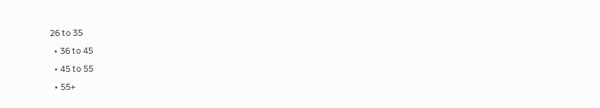26 to 35
  • 36 to 45
  • 45 to 55
  • 55+